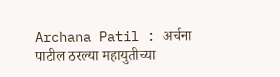Archana Patil : अर्चना पाटील ठरल्या महायुतीच्या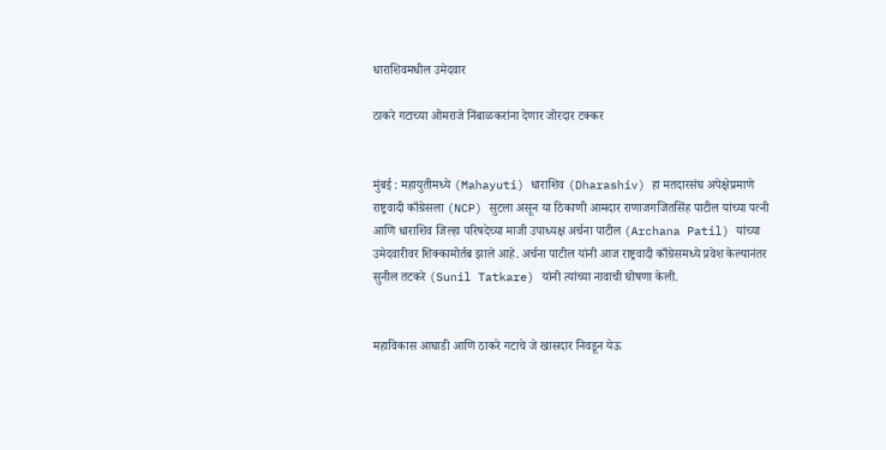धाराशिवमधील उमेदवार

ठाकरे गटाच्या ओमराजे निंबाळकरांना देणार जोरदार टक्कर


मुंबई : महायुतीमध्ये (Mahayuti) धाराशिव (Dharashiv) हा मतदारसंघ अपेक्षेप्रमाणे राष्ट्रवादी काँग्रेसला (NCP) सुटला असून या ठिकाणी आमदार राणाजगजितसिंह पाटील यांच्या पत्नी आणि धाराशिव जिल्हा परिषदेच्या माजी उपाध्यक्ष अर्चना पाटील (Archana Patil) यांच्या उमेदवारीवर शिक्कामोर्तब झाले आहे. अर्चना पाटील यांनी आज राष्ट्रवादी काँग्रेसमध्ये प्रवेश केल्यानंतर सुनील तटकरे (Sunil Tatkare) यांनी त्यांच्या नावाची घोषणा केली.


महाविकास आघाडी आणि ठाकरे गटाचे जे खासदार निवडून येऊ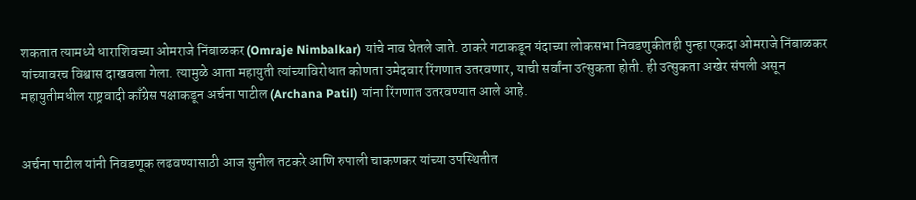शकतात त्यामध्ये धाराशिवच्या ओमराजे निंबाळकर (Omraje Nimbalkar) यांचे नाव घेतले जाते. ठाकरे गटाकडून यंदाच्या लोकसभा निवडणुकीतही पुन्हा एकदा ओमराजे निंबाळकर यांच्यावरच विश्वास दाखवला गेला. त्यामुळे आता महायुती त्यांच्याविरोधात कोणता उमेदवार रिंगणात उतरवणार, याची सर्वांना उत्सुकता होती. ही उत्सुकता अखेर संपली असून महायुतीमधील राष्ट्रवादी काँग्रेस पक्षाकडून अर्चना पाटील (Archana Patil) यांना रिंगणात उतरवण्यात आले आहे.


अर्चना पाटील यांनी निवडणूक लढवण्यासाठी आज सुनील तटकरे आणि रुपाली चाकणकर यांच्या उपस्थितीत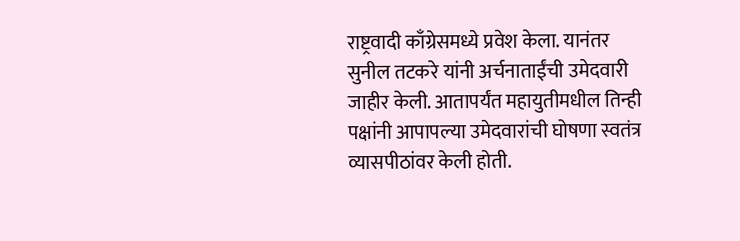राष्ट्रवादी काँग्रेसमध्ये प्रवेश केला. यानंतर सुनील तटकरे यांनी अर्चनाताईंची उमेदवारी जाहीर केली. आतापर्यंत महायुतीमधील तिन्ही पक्षांनी आपापल्या उमेदवारांची घोषणा स्वतंत्र व्यासपीठांवर केली होती.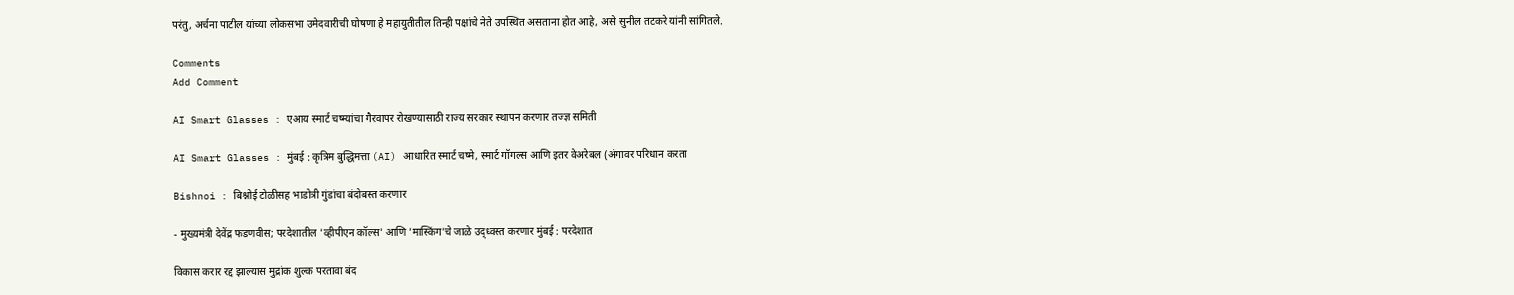परंतु, अर्चना पाटील यांच्या लोकसभा उमेदवारीची घोषणा हे महायुतीतील तिन्ही पक्षांचे नेते उपस्थित असताना होत आहे, असे सुनील तटकरे यांनी सांगितले.

Comments
Add Comment

AI Smart Glasses : एआय स्मार्ट चष्म्यांचा गैरवापर रोखण्यासाठी राज्य सरकार स्थापन करणार तज्ज्ञ समिती

AI Smart Glasses : मुंबई : कृत्रिम बुद्धिमत्ता (AI) आधारित स्मार्ट चष्मे, स्मार्ट गॉगल्स आणि इतर वेअरेबल (अंगावर परिधान करता

Bishnoi : बिश्नोई टोळीसह भाडोत्री गुंडांचा बंदोबस्त करणार

- मुख्यमंत्री देवेंद्र फडणवीस; परदेशातील 'व्हीपीएन कॉल्स' आणि 'मास्किंग'चे जाळे उद्ध्वस्त करणार मुंबई : परदेशात

विकास करार रद्द झाल्यास मुद्रांक शुल्क परतावा बंद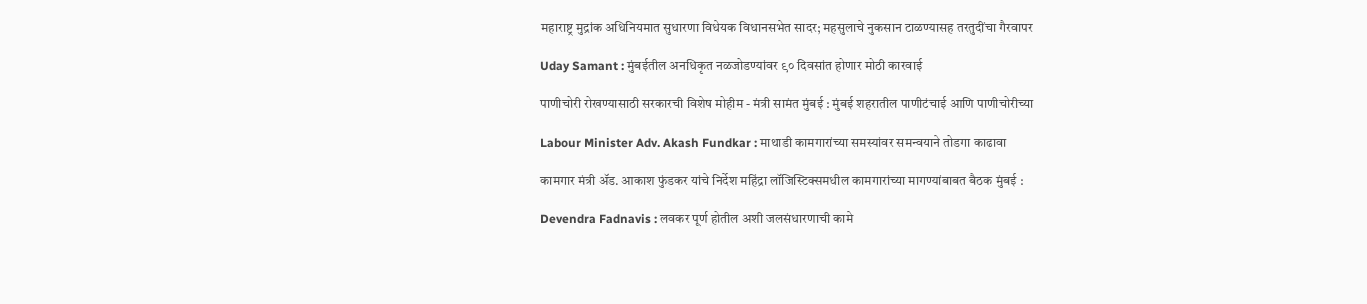महाराष्ट्र मुद्रांक अधिनियमात सुधारणा विधेयक विधानसभेत सादर; महसुलाचे नुकसान टाळण्यासह तरतुदींचा गैरवापर

Uday Samant : मुंबईतील अनधिकृत नळजोडण्यांवर ९० दिवसांत होणार मोठी कारवाई

पाणीचोरी रोखण्यासाठी सरकारची विशेष मोहीम - मंत्री सामंत मुंबई : मुंबई शहरातील पाणीटंचाई आणि पाणीचोरीच्या

Labour Minister Adv. Akash Fundkar : माथाडी कामगारांच्या समस्यांवर समन्वयाने तोडगा काढावा

कामगार मंत्री ॲड. आकाश फुंडकर यांचे निर्देश महिंद्रा लॉजिस्टिक्समधील कामगारांच्या मागण्यांबाबत बैठक मुंबई :

Devendra Fadnavis : लवकर पूर्ण होतील अशी जलसंधारणाची कामे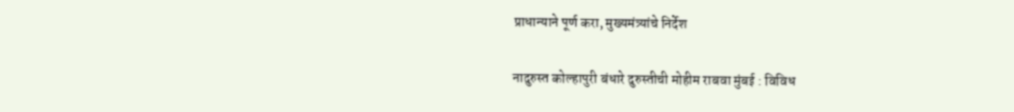प्राधान्याने पूर्ण करा, मुख्यमंत्र्यांचे निर्देश

नादुरुस्त कोल्हापुरी बंधारे दुरुस्तीची मोहीम राबवा मुंबई : विविध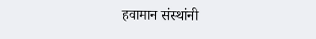हवामान संस्थांनी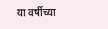या वर्षीच्या